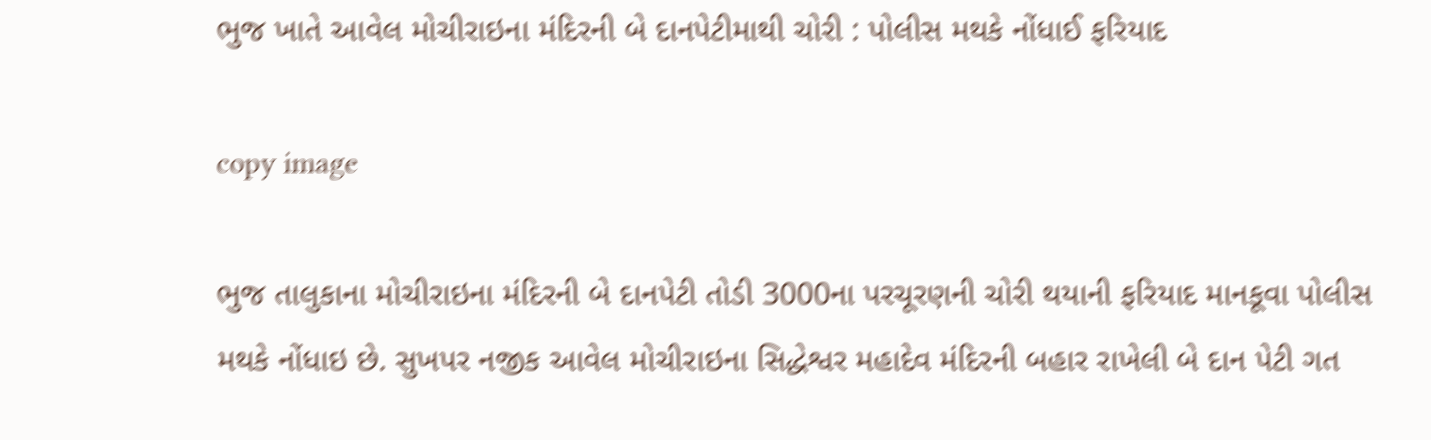ભુજ ખાતે આવેલ મોચીરાઇના મંદિરની બે દાનપેટીમાથી ચોરી : પોલીસ મથકે નોંધાઈ ફરિયાદ

copy image

ભુજ તાલુકાના મોચીરાઇના મંદિરની બે દાનપેટી તોડી 3000ના પરચૂરણની ચોરી થયાની ફરિયાદ માનકૂવા પોલીસ મથકે નોંધાઇ છે. સુખપર નજીક આવેલ મોચીરાઇના સિદ્ધેશ્વર મહાદેવ મંદિરની બહાર રાખેલી બે દાન પેટી ગત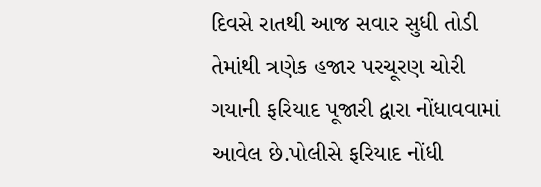દિવસે રાતથી આજ સવાર સુધી તોડી તેમાંથી ત્રણેક હજાર પરચૂરણ ચોરી ગયાની ફરિયાદ પૂજારી દ્વારા નોંધાવવામાં આવેલ છે.પોલીસે ફરિયાદ નોંધી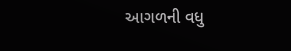આગળની વધુ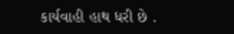કાર્યવાહી હાથ ધરી છે .